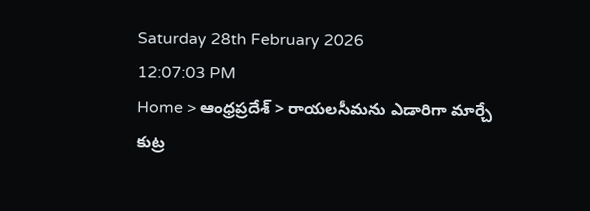Saturday 28th February 2026
12:07:03 PM
Home > ఆంధ్రప్రదేశ్ > రాయలసీమను ఎడారిగా మార్చే కుట్ర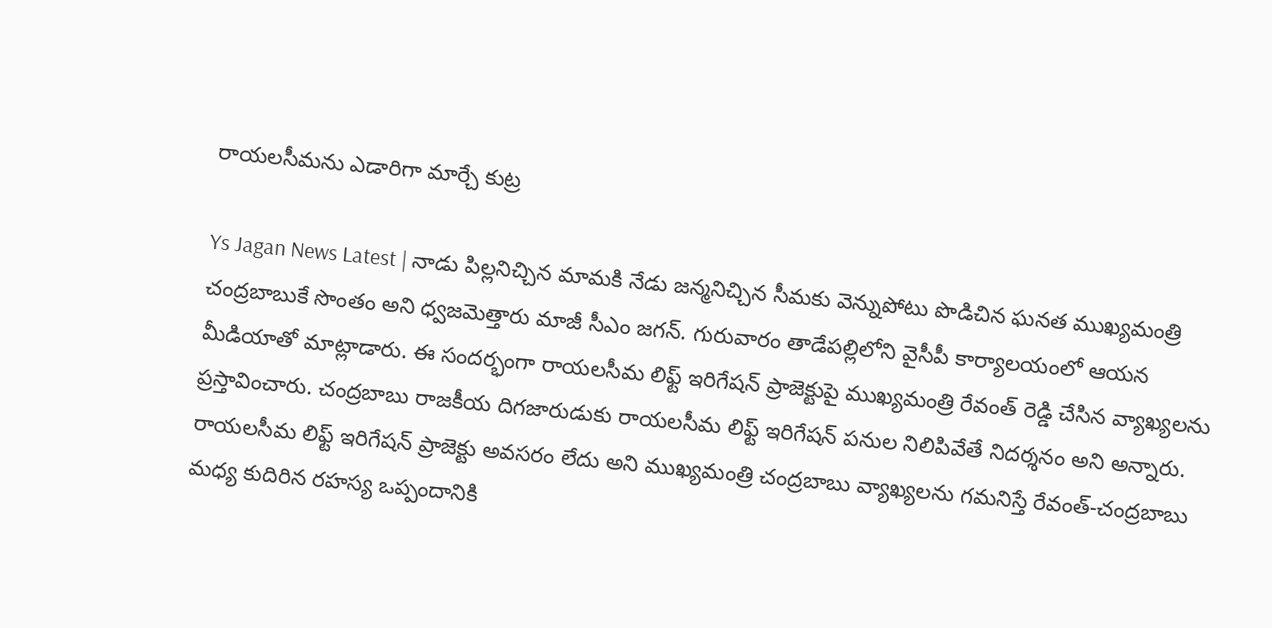రాయలసీమను ఎడారిగా మార్చే కుట్ర

Ys Jagan News Latest | నాడు పిల్లనిచ్చిన మామకి నేడు జన్మనిచ్చిన సీమకు వెన్నుపోటు పొడిచిన ఘనత ముఖ్యమంత్రి చంద్రబాబుకే సొంతం అని ధ్వజమెత్తారు మాజీ సీఎం జగన్. గురువారం తాడేపల్లిలోని వైసీపీ కార్యాలయంలో ఆయన మీడియాతో మాట్లాడారు. ఈ సందర్భంగా రాయలసీమ లిఫ్ట్ ఇరిగేషన్ ప్రాజెక్టుపై ముఖ్యమంత్రి రేవంత్ రెడ్డి చేసిన వ్యాఖ్యలను ప్రస్తావించారు. చంద్రబాబు రాజకీయ దిగజారుడుకు రాయలసీమ లిఫ్ట్ ఇరిగేషన్ పనుల నిలిపివేతే నిదర్శనం అని అన్నారు. రాయలసీమ లిఫ్ట్ ఇరిగేషన్ ప్రాజెక్టు అవసరం లేదు అని ముఖ్యమంత్రి చంద్రబాబు వ్యాఖ్యలను గమనిస్తే రేవంత్-చంద్రబాబు మధ్య కుదిరిన రహస్య ఒప్పందానికి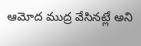ఆమోద ముద్ర వేసినట్లే అని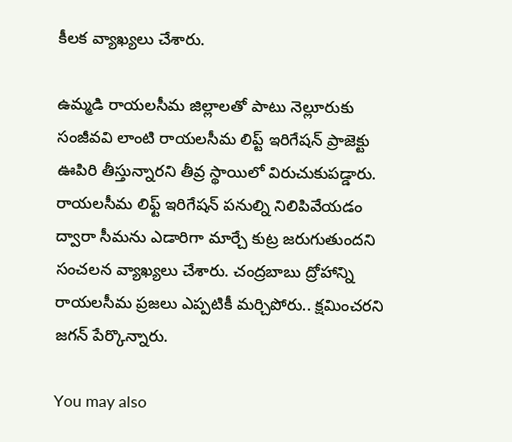కీలక వ్యాఖ్యలు చేశారు.

ఉమ్మడి రాయలసీమ జిల్లాలతో పాటు నెల్లూరుకు సంజీవవి లాంటి రాయలసీమ లిప్ట్ ఇరిగేషన్ ప్రాజెక్టు ఊపిరి తీస్తున్నారని తీవ్ర స్థాయిలో విరుచుకుపడ్డారు. రాయలసీమ లిఫ్ట్ ఇరిగేషన్ పనుల్ని నిలిపివేయడం ద్వారా సీమను ఎడారిగా మార్చే కుట్ర జరుగుతుందని సంచలన వ్యాఖ్యలు చేశారు. చంద్రబాబు ద్రోహాన్ని రాయలసీమ ప్రజలు ఎప్పటికీ మర్చిపోరు.. క్షమించరని జగన్ పేర్కొన్నారు.

You may also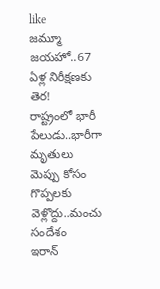like
జమ్మూ జయహో..67 ఏళ్ల నిరీక్షణకు తెర!
రాష్ట్రంలో భారీ పేలుడు..భారీగా మృతులు
మెప్పు కోసం గొప్పలకు వెళ్లొద్దు..మంచు సందేశం
ఇరాన్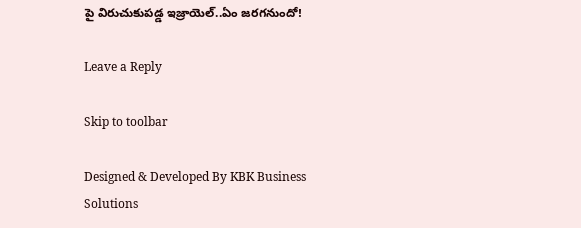పై విరుచుకుపడ్డ ఇజ్రాయెల్..ఏం జరగనుందో!

Leave a Reply

Skip to toolbar

Designed & Developed By KBK Business Solutions